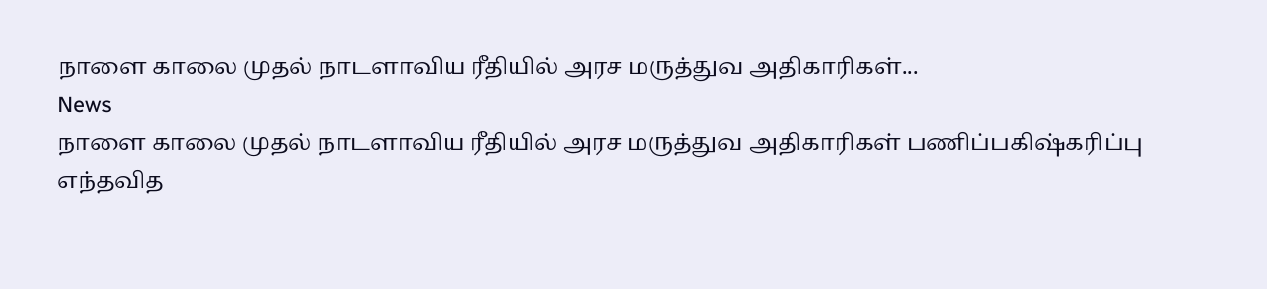நாளை காலை முதல் நாடளாவிய ரீதியில் அரச மருத்துவ அதிகாரிகள்...
News
நாளை காலை முதல் நாடளாவிய ரீதியில் அரச மருத்துவ அதிகாரிகள் பணிப்பகிஷ்கரிப்பு
எந்தவித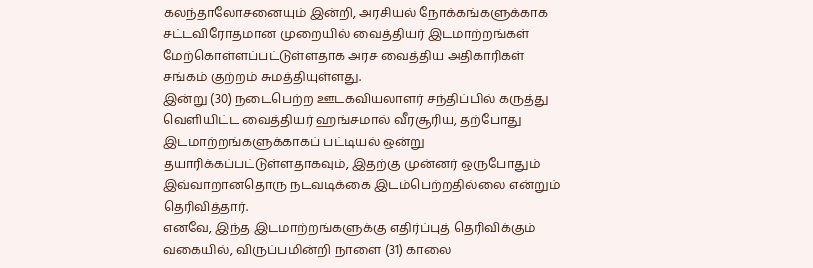கலந்தாலோசனையும் இன்றி, அரசியல் நோக்கங்களுக்காக சட்டவிரோதமான முறையில் வைத்தியர் இடமாற்றங்கள் மேற்கொள்ளப்பட்டுள்ளதாக அரச வைத்திய அதிகாரிகள் சங்கம் குற்றம் சுமத்தியுள்ளது.
இன்று (30) நடைபெற்ற ஊடகவியலாளர் சந்திப்பில் கருத்து வெளியிட்ட வைத்தியர் ஹங்சமால் வீரசூரிய, தற்போது இடமாற்றங்களுக்காகப் பட்டியல் ஒன்று தயாரிக்கப்பட்டுள்ளதாகவும், இதற்கு முன்னர் ஒருபோதும் இவ்வாறானதொரு நடவடிக்கை இடம்பெற்றதில்லை என்றும் தெரிவித்தார்.
எனவே, இந்த இடமாற்றங்களுக்கு எதிர்ப்புத் தெரிவிக்கும் வகையில், விருப்பமின்றி நாளை (31) காலை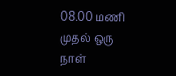08.00 மணி முதல் ஒரு நாள்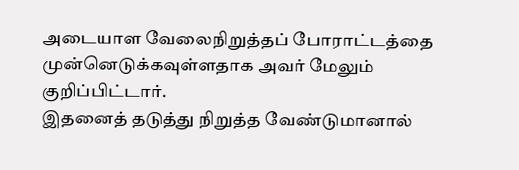அடையாள வேலைநிறுத்தப் போராட்டத்தை முன்னெடுக்கவுள்ளதாக அவர் மேலும் குறிப்பிட்டார்.
இதனைத் தடுத்து நிறுத்த வேண்டுமானால்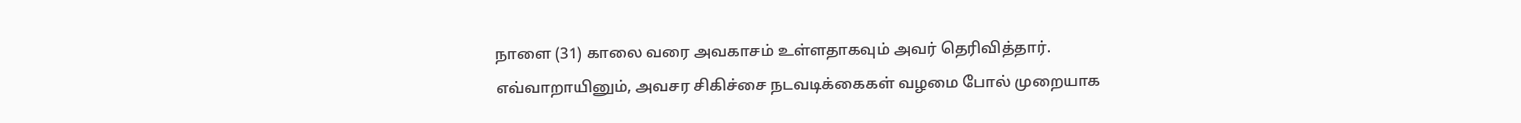நாளை (31) காலை வரை அவகாசம் உள்ளதாகவும் அவர் தெரிவித்தார்.
எவ்வாறாயினும், அவசர சிகிச்சை நடவடிக்கைகள் வழமை போல் முறையாக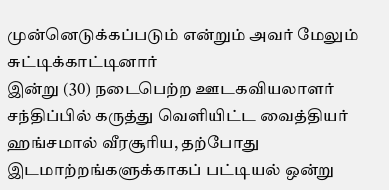முன்னெடுக்கப்படும் என்றும் அவர் மேலும் சுட்டிக்காட்டினார்
இன்று (30) நடைபெற்ற ஊடகவியலாளர் சந்திப்பில் கருத்து வெளியிட்ட வைத்தியர் ஹங்சமால் வீரசூரிய, தற்போது இடமாற்றங்களுக்காகப் பட்டியல் ஒன்று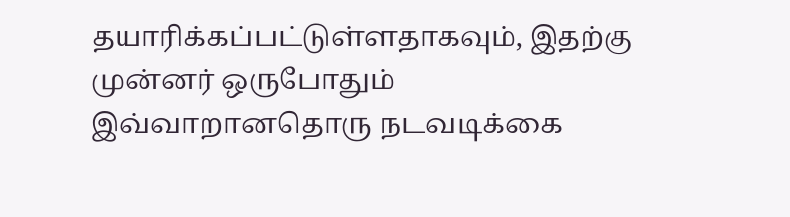தயாரிக்கப்பட்டுள்ளதாகவும், இதற்கு முன்னர் ஒருபோதும் இவ்வாறானதொரு நடவடிக்கை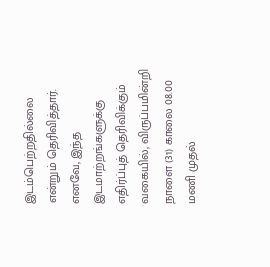இடம்பெற்றதில்லை என்றும் தெரிவித்தார்.
எனவே, இந்த இடமாற்றங்களுக்கு எதிர்ப்புத் தெரிவிக்கும் வகையில், விருப்பமின்றி நாளை (31) காலை 08.00 மணி முதல்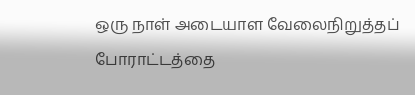ஒரு நாள் அடையாள வேலைநிறுத்தப் போராட்டத்தை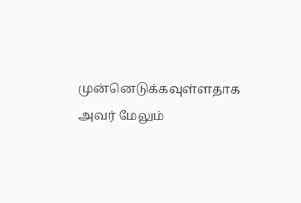முன்னெடுக்கவுள்ளதாக அவர் மேலும்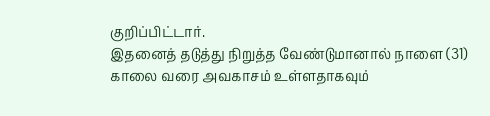குறிப்பிட்டார்.
இதனைத் தடுத்து நிறுத்த வேண்டுமானால் நாளை (31) காலை வரை அவகாசம் உள்ளதாகவும்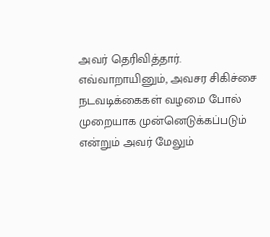அவர் தெரிவித்தார்.
எவ்வாறாயினும், அவசர சிகிச்சை நடவடிக்கைகள் வழமை போல் முறையாக முன்னெடுக்கப்படும் என்றும் அவர் மேலும்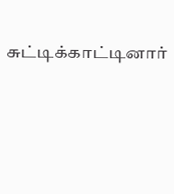சுட்டிக்காட்டினார்